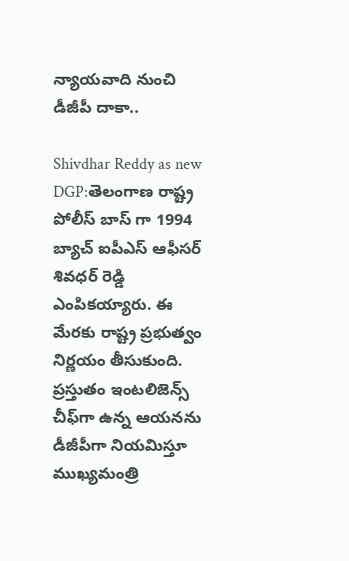న్యాయ‌వాది నుంచి డీజీపీ దాకా..

Shivdhar Reddy as new DGP:తెలంగాణ రాష్ట్ర పోలీస్ బాస్ గా 1994 బ్యాచ్ ఐపీఎస్ ఆఫీసర్ శివధర్ రెడ్డి ఎంపిక‌య్యారు. ఈ మేర‌కు రాష్ట్ర ప్ర‌భుత్వం నిర్ణ‌యం తీసుకుంది. ప్ర‌స్తుతం ఇంట‌లిజెన్స్ చీఫ్‌గా ఉన్న ఆయ‌న‌ను డీజీపీగా నియ‌మిస్తూ ముఖ్య‌మంత్రి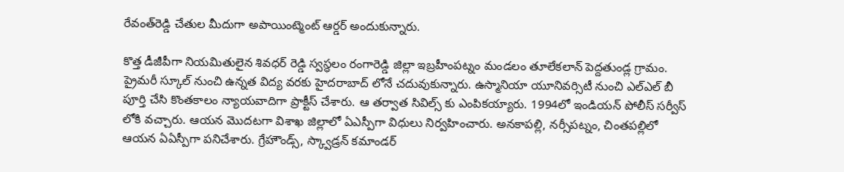రేవంత్‌రెడ్డి చేతుల మీదుగా అపాయింట్మెంట్ ఆర్డ‌ర్ అందుకున్నారు.

కొత్త డీజీపీగా నియమితులైన శివధర్ రెడ్డి స్వస్థలం రంగారెడ్డి జిల్లా ఇబ్రహీంపట్నం మండలం తూలేకలాన్ పెద్దతుండ్ల గ్రామం. ప్రైమరీ స్కూల్ నుంచి ఉన్నత విద్య వరకు హైదరాబాద్ లోనే చదువుకున్నారు. ఉస్మానియా యూనివర్సిటీ నుంచి ఎల్ఎల్ బీ పూర్తి చేసి కొంతకాలం న్యాయవాదిగా ప్రాక్టీస్ చేశారు. ఆ తర్వాత సివిల్స్ కు ఎంపిక‌య్యారు. 1994లో ఇండియన్ పోలీస్ సర్వీస్ లోకి వ‌చ్చారు. ఆయ‌న మొద‌ట‌గా విశాఖ జిల్లాలో ఏఎస్పీగా విధులు నిర్వ‌హించారు. అనకాపల్లి, నర్సీపట్నం, చింతపల్లిలో ఆయ‌న ఏఏస్పీగా పనిచేశారు. గ్రేహౌండ్స్, స్క్వాడ్రన్ కమాండర్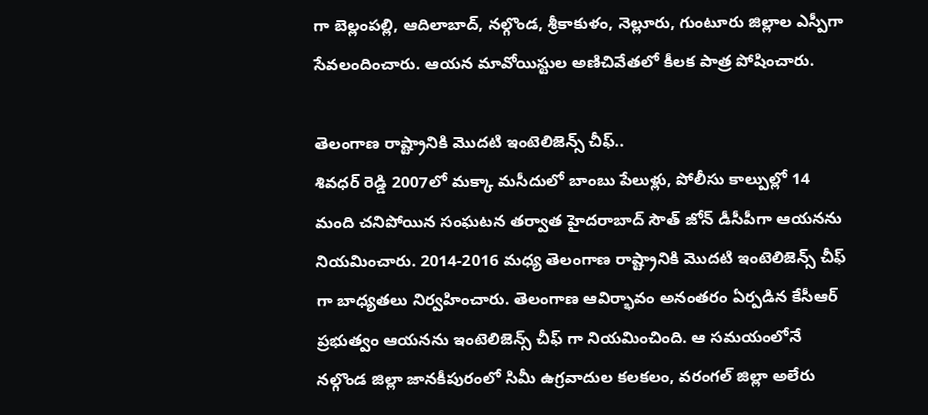గా బెల్లంపల్లి, ఆదిలాబాద్, నల్గొండ, శ్రీకాకుళం, నెల్లూరు, గుంటూరు జిల్లాల ఎస్పీగా సేవలందించారు. ఆయ‌న మావోయిస్టుల అణిచివేతలో కీలక పాత్ర పోషించారు.

తెలంగాణ రాష్ట్రానికి మొదటి ఇంటెలిజెన్స్ చీఫ్‌..
శివ‌ధ‌ర్ రెడ్డి 2007లో మక్కా మసీదులో బాంబు పేలుళ్లు, పోలీసు కాల్పుల్లో 14 మంది చనిపోయిన సంఘటన తర్వాత హైదరాబాద్ సౌత్ జోన్ డీసీపీగా ఆయ‌న‌ను నియ‌మించారు. 2014-2016 మధ్య తెలంగాణ రాష్ట్రానికి మొదటి ఇంటెలిజెన్స్ చీఫ్‌ గా బాధ్యతలు నిర్వహించారు. తెలంగాణ ఆవిర్భావం అనంతరం ఏర్పడిన కేసీఆర్ ప్రభుత్వం ఆయనను ఇంటెలిజెన్స్ చీఫ్ గా నియమించింది. ఆ సమయంలోనే నల్గొండ జిల్లా జానకీపురంలో సిమీ ఉగ్రవాదుల కలకలం, వరంగల్ జిల్లా అలేరు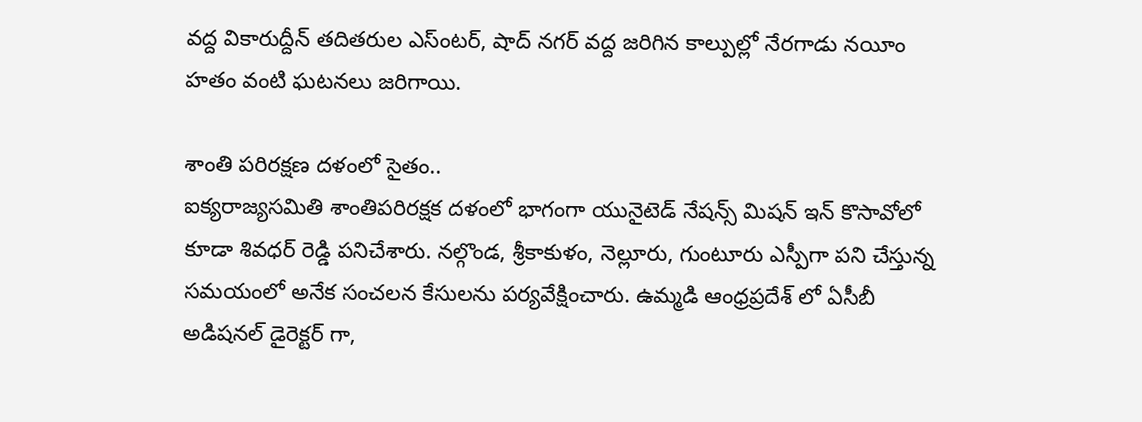వద్ద వికారుద్దీన్ తదితరుల ఎస్ంటర్, షాద్ నగర్ వద్ద జరిగిన కాల్పుల్లో నేరగాడు నయీం హతం వంటి ఘటనలు జరిగాయి.

శాంతి ప‌రిర‌క్ష‌ణ ద‌ళంలో సైతం..
ఐక్యరాజ్యసమితి శాంతిపరిరక్షక దళంలో భాగంగా యునైటెడ్ నేషన్స్ మిషన్ ఇన్ కొసావోలో కూడా శివధర్ రెడ్డి పనిచేశారు. నల్గొండ, శ్రీకాకుళం, నెల్లూరు, గుంటూరు ఎస్పీగా పని చేస్తున్న సమయంలో అనేక సంచ‌ల‌న‌ కేసులను పర్యవేక్షించారు. ఉమ్మడి ఆంధ్రప్రదేశ్ లో ఏసీబీ అడిషనల్ డైరెక్టర్ గా,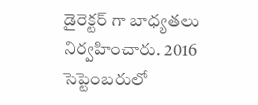డైరెక్టర్ గా బాధ్యతలు నిర్వహించారు. 2016 సెప్టెంబరులో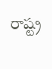రాష్ట్ర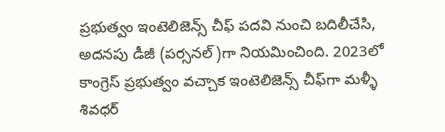ప్రభుత్వం ఇంటెలిజెన్స్ చీఫ్ ప‌ద‌వి నుంచి బదిలీచేసి, అదనపు డీజీ (పర్సనల్)గా నియమించింది. 2023లో కాంగ్రెస్ ప్రభుత్వం వచ్చాక ఇంటెలిజెన్స్ చీఫ్‌గా మళ్ళీ శివధ‌ర్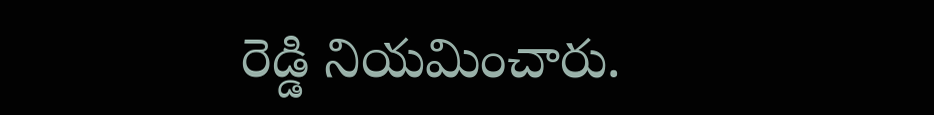రెడ్డి నియమించారు.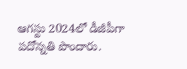ఆగస్టు 2024లో డీజీపీగా పదోన్నతి పొందారు.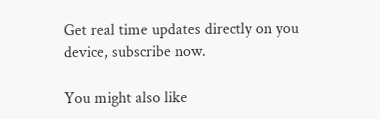Get real time updates directly on you device, subscribe now.

You might also like